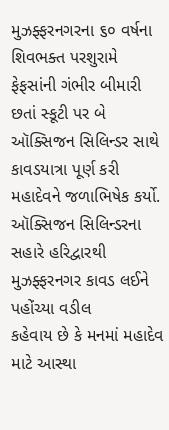મુઝફ્ફરનગરના ૬૦ વર્ષના શિવભક્ત પરશુરામે ફેફસાંની ગંભીર બીમારી છતાં સ્કૂટી પર બે ઑક્સિજન સિલિન્ડર સાથે કાવડયાત્રા પૂર્ણ કરી મહાદેવને જળાભિષેક કર્યો.
ઑક્સિજન સિલિન્ડરના સહારે હરિદ્વારથી મુઝફ્ફરનગર કાવડ લઈને પહોંચ્યા વડીલ
કહેવાય છે કે મનમાં મહાદેવ માટે આસ્થા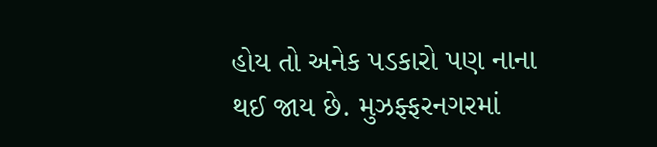હોય તો અનેક પડકારો પણ નાના થઈ જાય છે. મુઝફ્ફરનગરમાં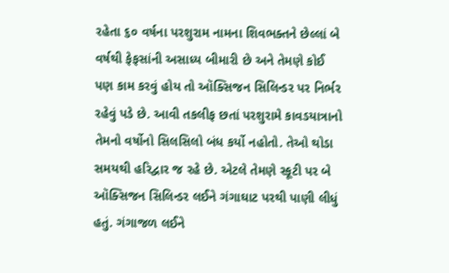રહેતા ૬૦ વર્ષના પરશુરામ નામના શિવભક્તને છેલ્લાં બે વર્ષથી ફેફસાંની અસાધ્ય બીમારી છે અને તેમણે કોઈ પણ કામ કરવું હોય તો ઑક્સિજન સિલિન્ડર પર નિર્ભર રહેવું પડે છે. આવી તકલીફ છતાં પરશુરામે કાવડયાત્રાનો તેમનો વર્ષોનો સિલસિલો બંધ કર્યો નહોતો. તેઓ થોડા સમયથી હરિદ્વાર જ રહે છે. એટલે તેમણે સ્કૂટી પર બે ઑક્સિજન સિલિન્ડર લઈને ગંગાઘાટ પરથી પાણી લીધું હતું. ગંગાજળ લઈને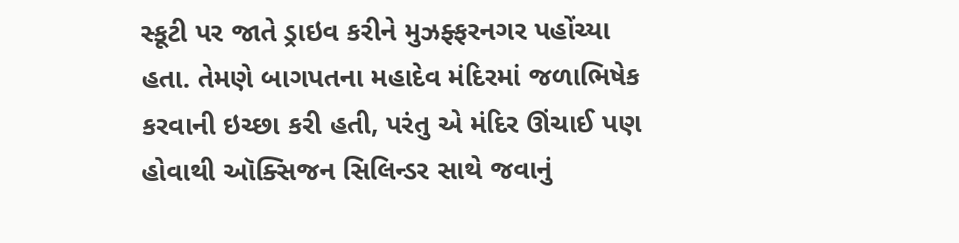સ્કૂટી પર જાતે ડ્રાઇવ કરીને મુઝફ્ફરનગર પહોંચ્યા હતા. તેમણે બાગપતના મહાદેવ મંદિરમાં જળાભિષેક કરવાની ઇચ્છા કરી હતી, પરંતુ એ મંદિર ઊંચાઈ પણ હોવાથી ઑક્સિજન સિલિન્ડર સાથે જવાનું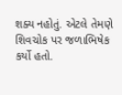શક્ય નહોતું. એટલે તેમણે શિવચોક પર જળાભિષેક કર્યો હતો.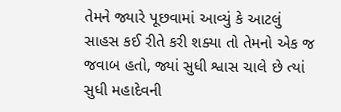તેમને જ્યારે પૂછવામાં આવ્યું કે આટલું સાહસ કઈ રીતે કરી શક્યા તો તેમનો એક જ જવાબ હતો, જ્યાં સુધી શ્વાસ ચાલે છે ત્યાં સુધી મહાદેવની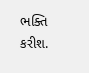ભક્તિ કરીશ.